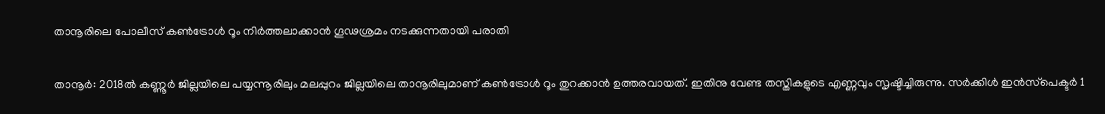താനൂരിലെ പോലീസ് കണ്‍ട്രോള്‍ റൂം നിര്‍ത്തലാക്കാന്‍ ഗൂഢശ്രമം നടക്കുന്നതായി പരാതി

താനൂര്‍: 2018ല്‍ കണ്ണൂര്‍ ജില്ലയിലെ പയ്യന്നൂരിലും മലപ്പുറം ജില്ലയിലെ താനൂരിലുമാണ് കണ്‍ട്രോള്‍ റൂം തുറക്കാന്‍ ഉത്തരവായത്. ഇതിനു വേണ്ട തസ്തികളുടെ എണ്ണവും സൃഷ്ടിച്ചിരുന്നു. സര്‍ക്കിള്‍ ഇന്‍സ്‌പെക്ടര്‍ 1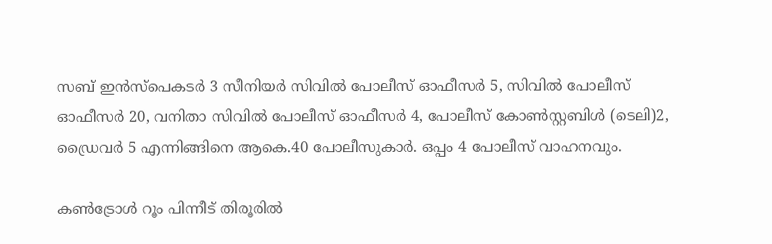സബ് ഇന്‍സ്‌പെകടര്‍ 3 സീനിയര്‍ സിവില്‍ പോലീസ് ഓഫീസര്‍ 5, സിവില്‍ പോലീസ് ഓഫീസര്‍ 20, വനിതാ സിവില്‍ പോലീസ് ഓഫീസര്‍ 4, പോലീസ് കോണ്‍സ്റ്റബിള്‍ (ടെലി)2, ഡ്രൈവര്‍ 5 എന്നിങ്ങിനെ ആകെ.40 പോലീസുകാര്‍. ഒപ്പം 4 പോലീസ് വാഹനവും.

കണ്‍ട്രോള്‍ റൂം പിന്നീട് തിരൂരില്‍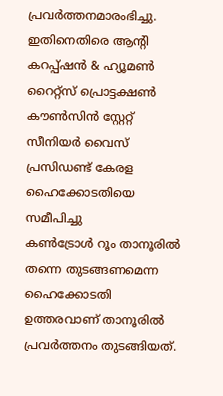പ്രവര്‍ത്തനമാരംഭിച്ചു. ഇതിനെതിരെ ആന്റി കറപ്പ്ഷന്‍ & ഹ്യൂമണ്‍ റൈറ്റ്‌സ് പ്രൊട്ടക്ഷണ്‍ കൗണ്‍സിന്‍ സ്റ്റേറ്റ് സീനിയര്‍ വൈസ് പ്രസിഡണ്ട് കേരള ഹൈക്കോടതിയെ സമീപിച്ചു
കണ്‍ട്രോള്‍ റൂം താനൂരില്‍ തന്നെ തുടങ്ങണമെന്ന ഹൈക്കോടതി ഉത്തരവാണ് താനൂരില്‍ പ്രവര്‍ത്തനം തുടങ്ങിയത്.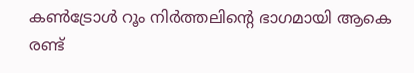കണ്‍ട്രോള്‍ റൂം നിര്‍ത്തലിന്റെ ഭാഗമായി ആകെ രണ്ട്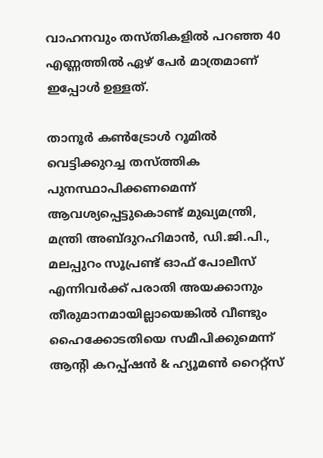വാഹനവും തസ്തികളില്‍ പറഞ്ഞ 40 എണ്ണത്തില്‍ ഏഴ് പേര്‍ മാത്രമാണ് ഇപ്പോള്‍ ഉള്ളത്.

താനൂര്‍ കണ്‍ട്രോള്‍ റൂമില്‍ വെട്ടിക്കുറച്ച തസ്ത്തിക പുനസ്ഥാപിക്കണമെന്ന് ആവശ്യപ്പെട്ടുകൊണ്ട് മുഖ്യമന്ത്രി, മന്ത്രി അബ്ദുറഹിമാന്‍, ഡി.ജി.പി., മലപ്പുറം സൂപ്രണ്ട് ഓഫ് പോലീസ് എന്നിവര്‍ക്ക് പരാതി അയക്കാനും തീരുമാനമായില്ലായെങ്കില്‍ വീണ്ടും ഹൈക്കോടതിയെ സമീപിക്കുമെന്ന് ആന്റി കറപ്പ്ഷന്‍ & ഹ്യൂമണ്‍ റൈറ്റ്‌സ്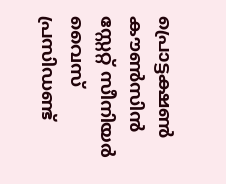പ്രൊട്ടക്ഷണ്‍ കൗണ്‍സിന്‍ സ്റ്റേറ്റ് സീനിയര്‍ വൈസ് പ്രസിഡണ്ട്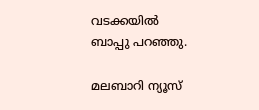വടക്കയില്‍ ബാപ്പു പറഞ്ഞു.

മലബാറി ന്യൂസ്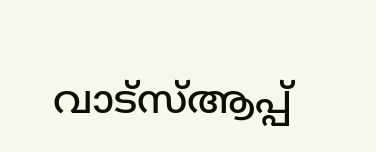വാട്‌സ്ആപ്പ്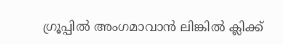ഗ്രൂപ്പില്‍ അംഗമാവാന്‍ ലിങ്കില്‍ ക്ലിക്ക്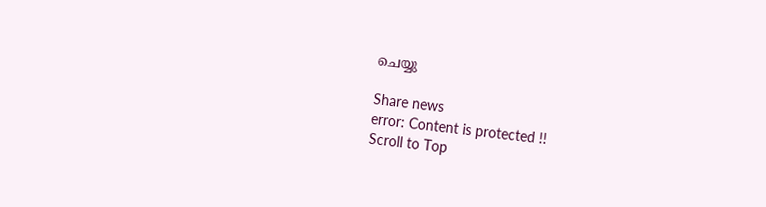ചെയ്യു

Share news
error: Content is protected !!
Scroll to Top